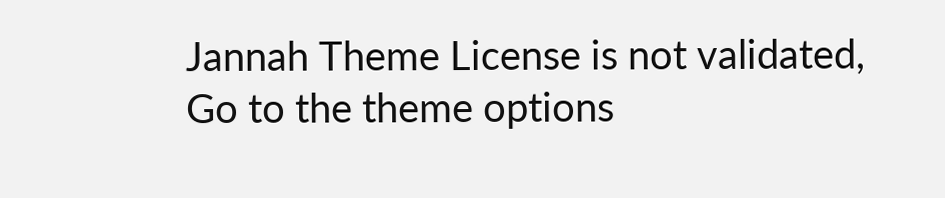Jannah Theme License is not validated, Go to the theme options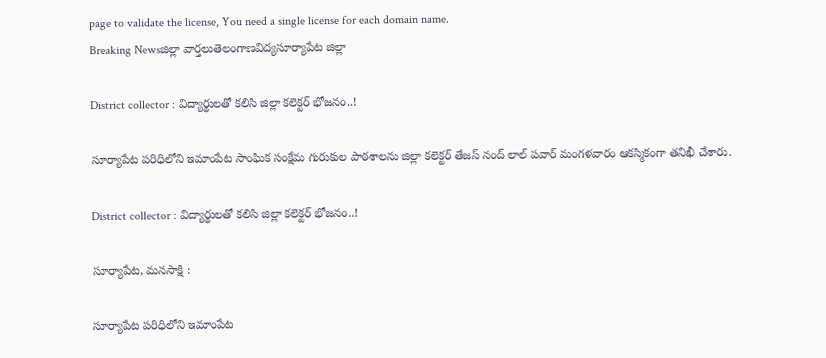page to validate the license, You need a single license for each domain name.
Breaking Newsజిల్లా వార్తలుతెలంగాణవిద్యసూర్యాపేట జిల్లా

District collector : విద్యార్థులతో కలిసి జిల్లా కలెక్టర్ భోజనం..!

సూర్యాపేట పరిధిలోని ఇమాంపేట సాంఘిక సంక్షేమ గురుకుల పాఠశాలను జిల్లా కలెక్టర్ తేజస్ నంద్ లాల్ పవార్ మంగళవారం ఆకస్మికంగా తనిఖీ చేశారు.

District collector : విద్యార్థులతో కలిసి జిల్లా కలెక్టర్ భోజనం..!

సూర్యాపేట, మనసాక్షి :

సూర్యాపేట పరిధిలోని ఇమాంపేట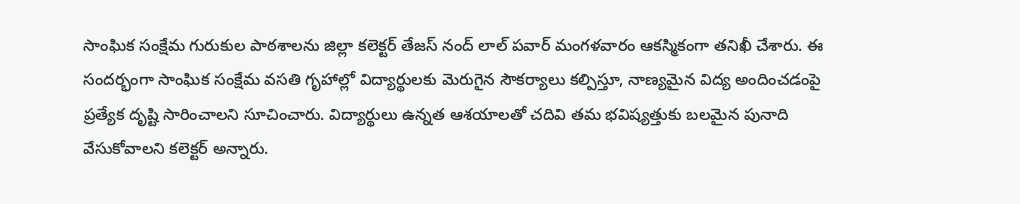సాంఘిక సంక్షేమ గురుకుల పాఠశాలను జిల్లా కలెక్టర్ తేజస్ నంద్ లాల్ పవార్ మంగళవారం ఆకస్మికంగా తనిఖీ చేశారు. ఈ సందర్భంగా సాంఘిక సంక్షేమ వసతి గృహాల్లో విద్యార్థులకు మెరుగైన సౌకర్యాలు కల్పిస్తూ, నాణ్యమైన విద్య అందించడంపై ప్రత్యేక దృష్టి సారించాలని సూచించారు. విద్యార్థులు ఉన్నత ఆశయాలతో చదివి తమ భవిష్యత్తుకు బలమైన పునాది వేసుకోవాలని కలెక్టర్ అన్నారు.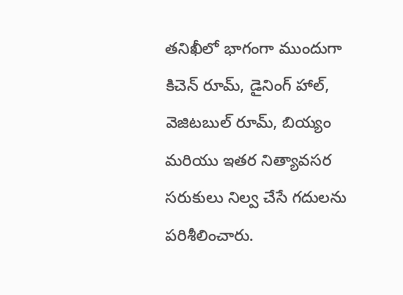తనిఖీలో భాగంగా ముందుగా కిచెన్ రూమ్, డైనింగ్ హాల్, వెజిటబుల్ రూమ్, బియ్యం మరియు ఇతర నిత్యావసర సరుకులు నిల్వ చేసే గదులను పరిశీలించారు.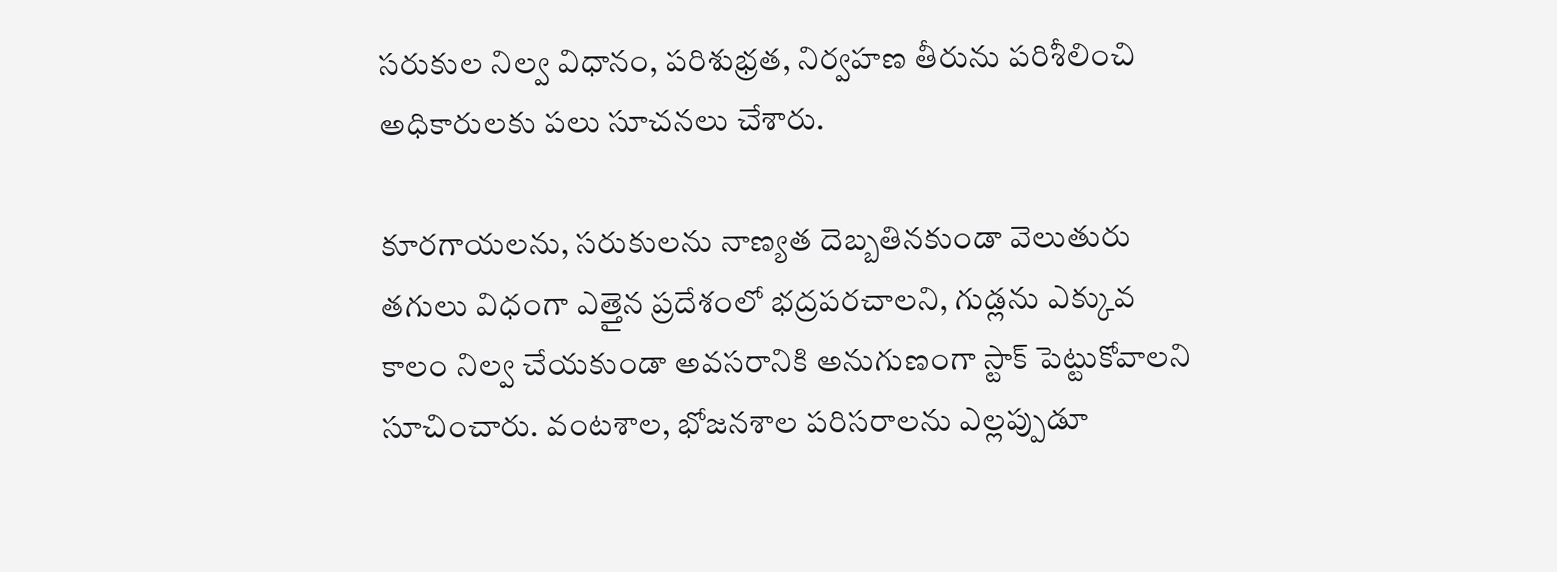సరుకుల నిల్వ విధానం, పరిశుభ్రత, నిర్వహణ తీరును పరిశీలించి అధికారులకు పలు సూచనలు చేశారు.

కూరగాయలను, సరుకులను నాణ్యత దెబ్బతినకుండా వెలుతురు తగులు విధంగా ఎత్తైన ప్రదేశంలో భద్రపరచాలని, గుడ్లను ఎక్కువ కాలం నిల్వ చేయకుండా అవసరానికి అనుగుణంగా స్టాక్ పెట్టుకోవాలని సూచించారు. వంటశాల, భోజనశాల పరిసరాలను ఎల్లప్పుడూ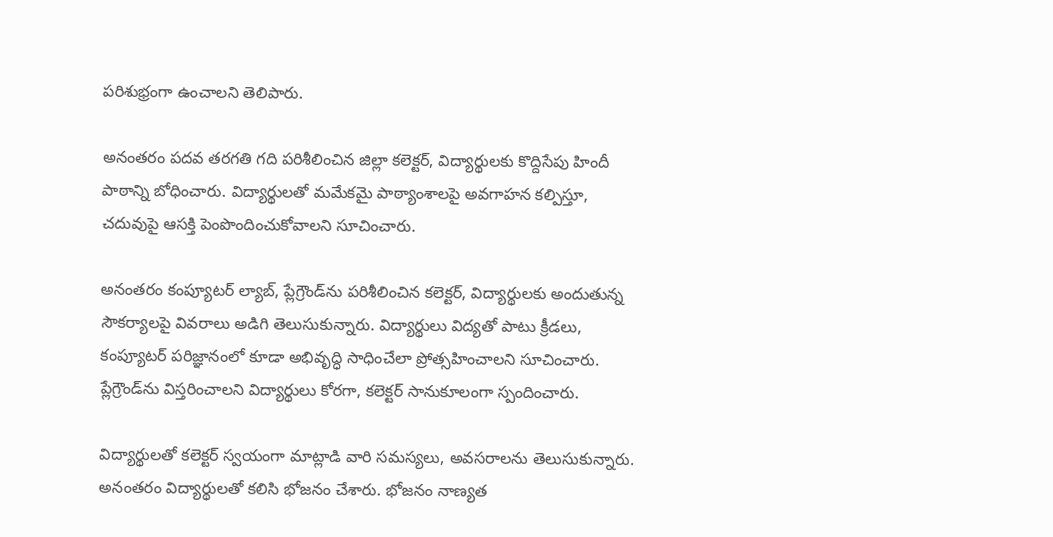పరిశుభ్రంగా ఉంచాలని తెలిపారు.

అనంతరం పదవ తరగతి గది పరిశీలించిన జిల్లా కలెక్టర్, విద్యార్థులకు కొద్దిసేపు హిందీ పాఠాన్ని బోధించారు. విద్యార్థులతో మమేకమై పాఠ్యాంశాలపై అవగాహన కల్పిస్తూ, చదువుపై ఆసక్తి పెంపొందించుకోవాలని సూచించారు.

అనంతరం కంప్యూటర్ ల్యాబ్, ప్లేగ్రౌండ్‌ను పరిశీలించిన కలెక్టర్, విద్యార్థులకు అందుతున్న సౌకర్యాలపై వివరాలు అడిగి తెలుసుకున్నారు. విద్యార్థులు విద్యతో పాటు క్రీడలు, కంప్యూటర్ పరిజ్ఞానంలో కూడా అభివృద్ధి సాధించేలా ప్రోత్సహించాలని సూచించారు. ప్లేగ్రౌండ్‌ను విస్తరించాలని విద్యార్థులు కోరగా, కలెక్టర్ సానుకూలంగా స్పందించారు.

విద్యార్థులతో కలెక్టర్ స్వయంగా మాట్లాడి వారి సమస్యలు, అవసరాలను తెలుసుకున్నారు. అనంతరం విద్యార్థులతో కలిసి భోజనం చేశారు. భోజనం నాణ్యత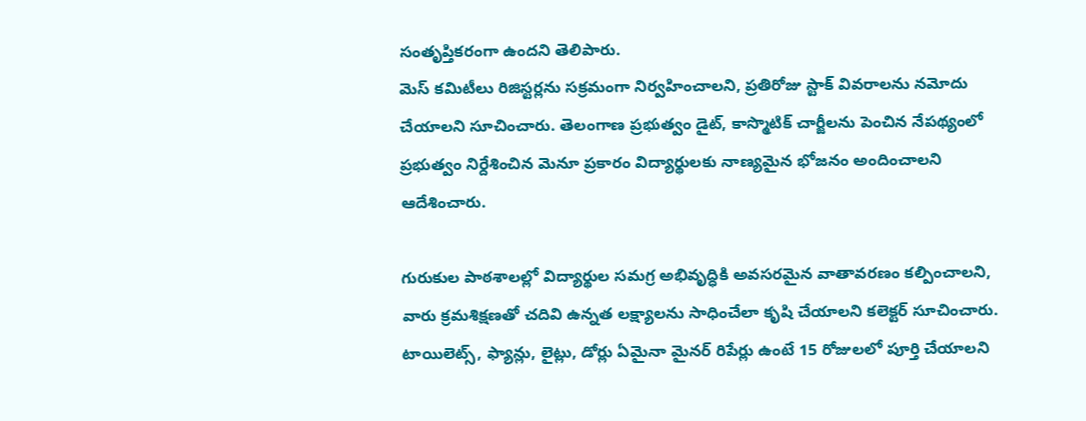సంతృప్తికరంగా ఉందని తెలిపారు.
మెస్ కమిటీలు రిజిస్టర్లను సక్రమంగా నిర్వహించాలని, ప్రతిరోజు స్టాక్ వివరాలను నమోదు చేయాలని సూచించారు. తెలంగాణ ప్రభుత్వం డైట్, కాస్మొటిక్ చార్జీలను పెంచిన నేపథ్యంలో ప్రభుత్వం నిర్దేశించిన మెనూ ప్రకారం విద్యార్థులకు నాణ్యమైన భోజనం అందించాలని ఆదేశించారు.

గురుకుల పాఠశాలల్లో విద్యార్థుల సమగ్ర అభివృద్ధికి అవసరమైన వాతావరణం కల్పించాలని, వారు క్రమశిక్షణతో చదివి ఉన్నత లక్ష్యాలను సాధించేలా కృషి చేయాలని కలెక్టర్ సూచించారు. టాయిలెట్స్, ఫ్యాన్లు, లైట్లు, డోర్లు ఏమైనా మైనర్ రిపేర్లు ఉంటే 15 రోజులలో పూర్తి చేయాలని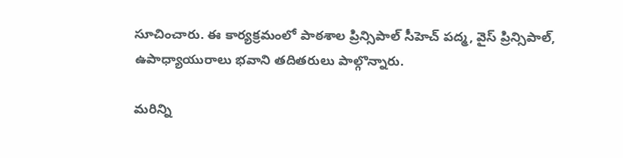సూచించారు. ఈ కార్యక్రమంలో పాఠశాల ప్రిన్సిపాల్ సీహెచ్ పద్మ, వైస్ ప్రిన్సిపాల్, ఉపాధ్యాయురాలు భవాని తదితరులు పాల్గొన్నారు.

మరిన్ని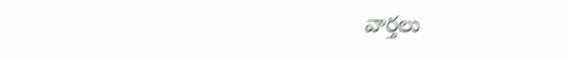వార్తలు